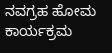ನವಗ್ರಹ ಹೋಮ ಕಾರ್ಯಕ್ರಮ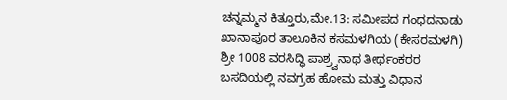ಚನ್ನಮ್ಮನ ಕಿತ್ತೂರು,ಮೇ.13: ಸಮೀಪದ ಗಂಧದನಾಡು ಖಾನಾಪೂರ ತಾಲೂಕಿನ ಕಸಮಳಗಿಯ (ಕೇಸರಮಳಗಿ) ಶ್ರೀ 1008 ವರಸಿದ್ಧಿ ಪಾಶ್ರ್ವನಾಥ ತೀರ್ಥಂಕರರ ಬಸದಿಯಲ್ಲಿ ನವಗ್ರಹ ಹೋಮ ಮತ್ತು ವಿಧಾನ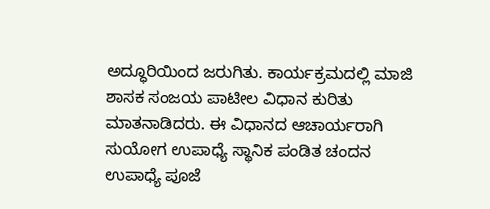ಅದ್ಧೂರಿಯಿಂದ ಜರುಗಿತು. ಕಾರ್ಯಕ್ರಮದಲ್ಲಿ ಮಾಜಿ ಶಾಸಕ ಸಂಜಯ ಪಾಟೀಲ ವಿಧಾನ ಕುರಿತು ಮಾತನಾಡಿದರು. ಈ ವಿಧಾನದ ಆಚಾರ್ಯರಾಗಿ ಸುಯೋಗ ಉಪಾಧ್ಯೆ ಸ್ಥಾನಿಕ ಪಂಡಿತ ಚಂದನ ಉಪಾಧ್ಯೆ ಪೂಜೆ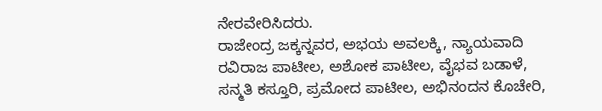ನೇರವೇರಿಸಿದರು.
ರಾಜೇಂದ್ರ ಜಕ್ಕನ್ನವರ, ಅಭಯ ಅವಲಕ್ಕಿ, ನ್ಯಾಯವಾದಿ ರವಿರಾಜ ಪಾಟೀಲ, ಅಶೋಕ ಪಾಟೀಲ, ವೈಭವ ಬಡಾಳೆ, ಸನ್ಮತಿ ಕಸ್ತೂರಿ, ಪ್ರಮೋದ ಪಾಟೀಲ, ಅಭಿನಂದನ ಕೊಚೇರಿ,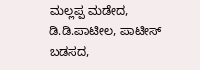ಮಲ್ಲಪ್ಪ ಮಡೇದ, ಡಿ.ಡಿ.ಪಾಟೀಲ, ಪಾಟೀಸ್ ಬಡಸದ,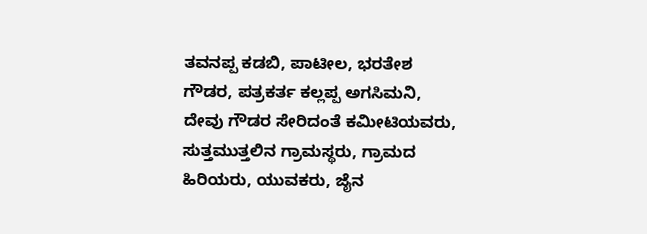ತವನಪ್ಪ ಕಡಬಿ, ಪಾಟೀಲ, ಭರತೇಶ ಗೌಡರ, ಪತ್ರಕರ್ತ ಕಲ್ಲಪ್ಪ ಅಗಸಿಮನಿ, ದೇವು ಗೌಡರ ಸೇರಿದಂತೆ ಕಮೀಟಿಯವರು, ಸುತ್ತಮುತ್ತಲಿನ ಗ್ರಾಮಸ್ಥರು, ಗ್ರಾಮದ ಹಿರಿಯರು, ಯುವಕರು, ಜೈನ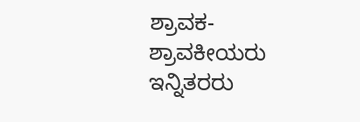ಶ್ರಾವಕ-ಶ್ರಾವಕೀಯರು ಇನ್ನಿತರರು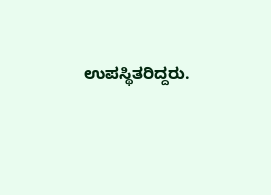ಉಪಸ್ಥಿತರಿದ್ದರು.